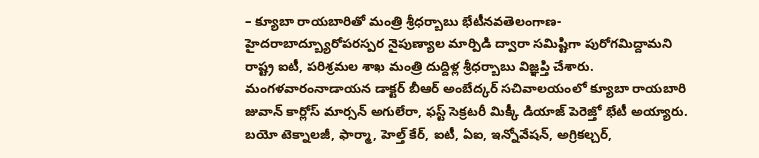– క్యూబా రాయబారితో మంత్రి శ్రీధర్బాబు భేటీనవతెలంగాణ-హైదరాబాద్బ్యూరోపరస్పర నైపుణ్యాల మార్పిడి ద్వారా సమిష్టిగా పురోగమిద్దామని రాష్ట్ర ఐటీ, పరిశ్రమల శాఖ మంత్రి దుద్దిళ్ల శ్రీధర్బాబు విజ్ఞప్తి చేశారు. మంగళవారంనాడాయన డాక్టర్ బీఆర్ అంబేద్కర్ సచివాలయంలో క్యూబా రాయబారి జువాన్ కార్లోస్ మార్సన్ అగులేరా, ఫస్ట్ సెక్రటరీ మిక్కీ డియాజ్ పెరెజ్తో భేటీ అయ్యారు. బయో టెక్నాలజీ, ఫార్మా, హెల్త్ కేర్, ఐటీ, ఏఐ, ఇన్నోవేషన్, అగ్రికల్చర్,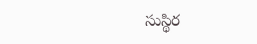సుస్థిర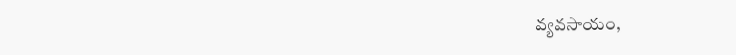వ్యవసాయం,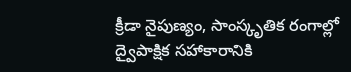క్రీడా నైపుణ్యం, సాంస్కృతిక రంగాల్లో ద్వైపాక్షిక సహాకారానికి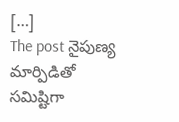[…]
The post నైపుణ్య మార్పిడితో సమిష్టిగా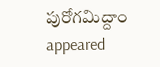పురోగమిద్దాం appeared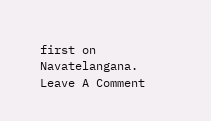first on Navatelangana.
Leave A Comment